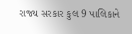રાજ્ય સરકાર કુલ 9 પાલિકાને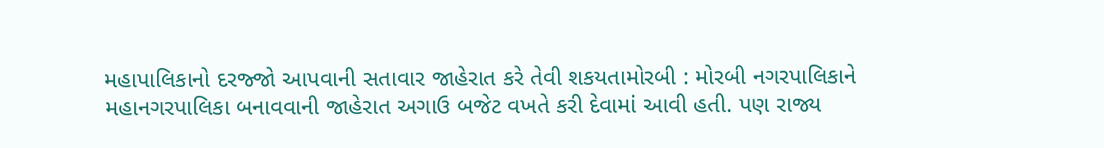મહાપાલિકાનો દરજ્જો આપવાની સતાવાર જાહેરાત કરે તેવી શકયતામોરબી : મોરબી નગરપાલિકાને મહાનગરપાલિકા બનાવવાની જાહેરાત અગાઉ બજેટ વખતે કરી દેવામાં આવી હતી. પણ રાજ્ય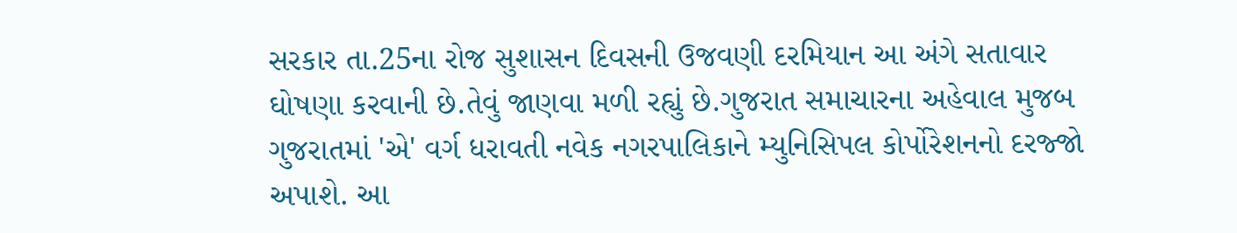સરકાર તા.25ના રોજ સુશાસન દિવસની ઉજવણી દરમિયાન આ અંગે સતાવાર ઘોષણા કરવાની છે.તેવું જાણવા મળી રહ્યું છે.ગુજરાત સમાચારના અહેવાલ મુજબ ગુજરાતમાં 'એ' વર્ગ ધરાવતી નવેક નગરપાલિકાને મ્યુનિસિપલ કોર્પોરેશનનો દરજ્જો અપાશે. આ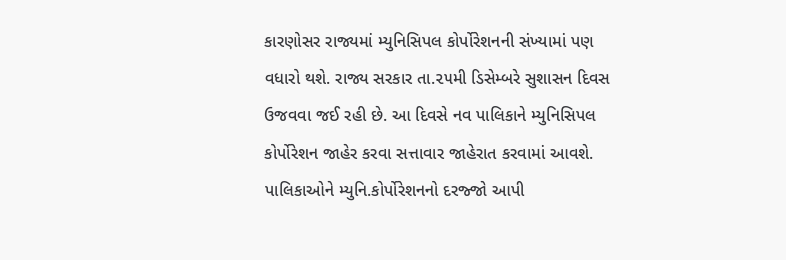કારણોસર રાજ્યમાં મ્યુનિસિપલ કોર્પોરેશનની સંખ્યામાં પણ વધારો થશે. રાજ્ય સરકાર તા.૨૫મી ડિસેમ્બરે સુશાસન દિવસ ઉજવવા જઈ રહી છે. આ દિવસે નવ પાલિકાને મ્યુનિસિપલ કોર્પોરેશન જાહેર કરવા સત્તાવાર જાહેરાત કરવામાં આવશે. પાલિકાઓને મ્યુનિ.કોર્પોરેશનનો દરજ્જો આપી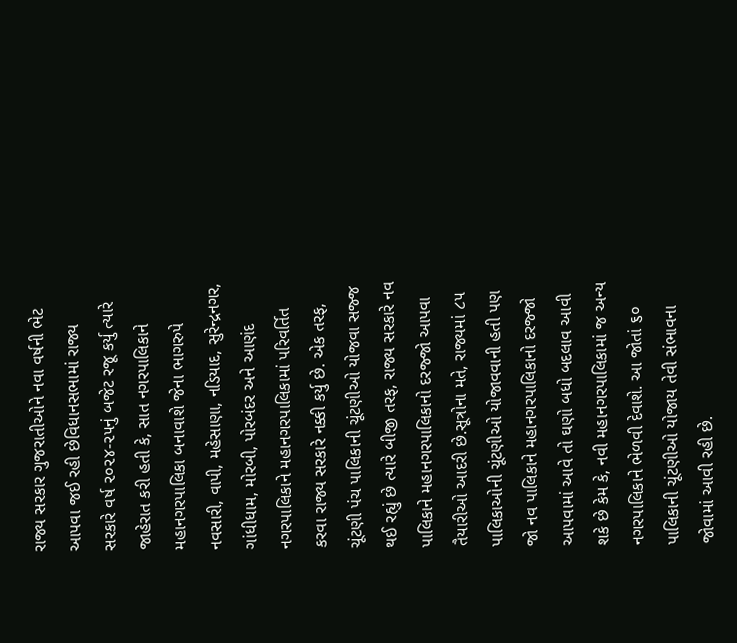રાજ્ય સરકાર ગુજરાતીઓને નવા વર્ષની ભેટ આપવા જઈ રહી છેવિધાનસભામાં રાજ્ય સરકારે વર્ષ ૨૦૨૪-૨૫નું બજેટ રજૂ કર્યુ ત્યારે જાહેરાત કરી હતી કે, સાત નગરપાલિકાને મહાનગરપાલિકા બનાવાશે જેના ભાગરુપે નવસારી, વાપી, મહેસાણા, નડિયાદ, સુરેન્દ્રનગર, ગાંધીધામ, મોરબી, પોરબંદર અને આણંદ નગરપાલિકાને મહાનગરપાલિકામાં પરિવર્તિત કરવા રાજ્ય સરકારે નક્કી કર્યુ છે. એક તરફ, ચૂંટણી પંચ પાલિકાની ચૂંટણીઓ યોજવા સજ્જ થઈ રહ્યું છે ત્યારે બીજી તરફ, રાજ્ય સરકારે નવ પાલિકાને મહાનગરપાલિકાનો દરજ્જો આપવા તૈયારીઓ આદરી છે.સૂત્રોના મતે, રાજ્યમાં ૮૫ પાલિકાઓની ચૂંટણીઓ યોજાવવાની હતી પણ જો નવ પાલિકાને મહાનગરપાલિકાનો દરજ્જો આપવામાં આવે તો ઘણો બધો બદલાવ આવી શકે છે કેમ કે, નવી મહાનગરપાલિકામાં જ અન્ય નગરપાલિકાને ભેળવી દેવાશે. આ જોતાં ૬૦ પાલિકાની ચૂંટણીઓ યોજાય તેવી સંભાવના જોવામાં આવી રહી છે.